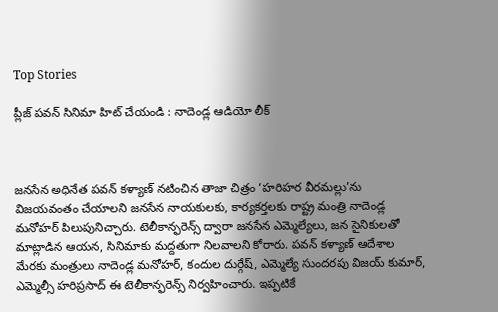Top Stories

ప్లీజ్ పవన్ సినిమా హిట్ చేయండి : నాదెండ్ల ఆడియో లీక్



జనసేన అధినేత పవన్ కళ్యాణ్ నటించిన తాజా చిత్రం ‘హరిహర వీరమల్లు’ను విజయవంతం చేయాలని జనసేన నాయకులకు, కార్యకర్తలకు రాష్ట్ర మంత్రి నాదెండ్ల మనోహర్ పిలుపునిచ్చారు. టెలీకాన్ఫరెన్స్ ద్వారా జనసేన ఎమ్మెల్యేలు, జన సైనికులతో మాట్లాడిన ఆయన, సినిమాకు మద్దతుగా నిలవాలని కోరారు. పవన్ కళ్యాణ్ ఆదేశాల మేరకు మంత్రులు నాదెండ్ల మనోహర్, కందుల దుర్గేష్, ఎమ్మెల్యే సుందరపు విజయ్ కుమార్, ఎమ్మెల్సీ హరిప్రసాద్ ఈ టెలీకాన్ఫరెన్స్ నిర్వహించారు. ఇప్పటికే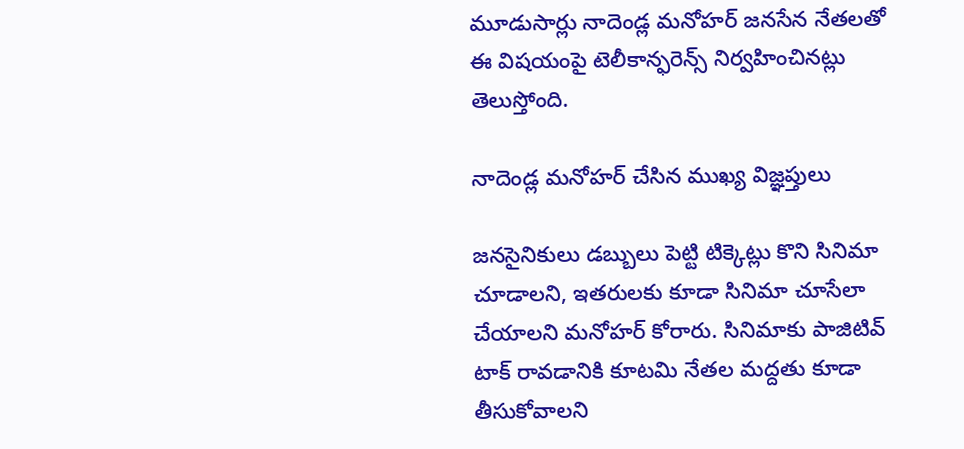మూడుసార్లు నాదెండ్ల మనోహర్ జనసేన నేతలతో ఈ విషయంపై టెలీకాన్ఫరెన్స్ నిర్వహించినట్లు తెలుస్తోంది.

నాదెండ్ల మనోహర్ చేసిన ముఖ్య విజ్ఞప్తులు

జనసైనికులు డబ్బులు పెట్టి టిక్కెట్లు కొని సినిమా చూడాలని, ఇతరులకు కూడా సినిమా చూసేలా చేయాలని మనోహర్ కోరారు. సినిమాకు పాజిటివ్ టాక్ రావడానికి కూటమి నేతల మద్దతు కూడా తీసుకోవాలని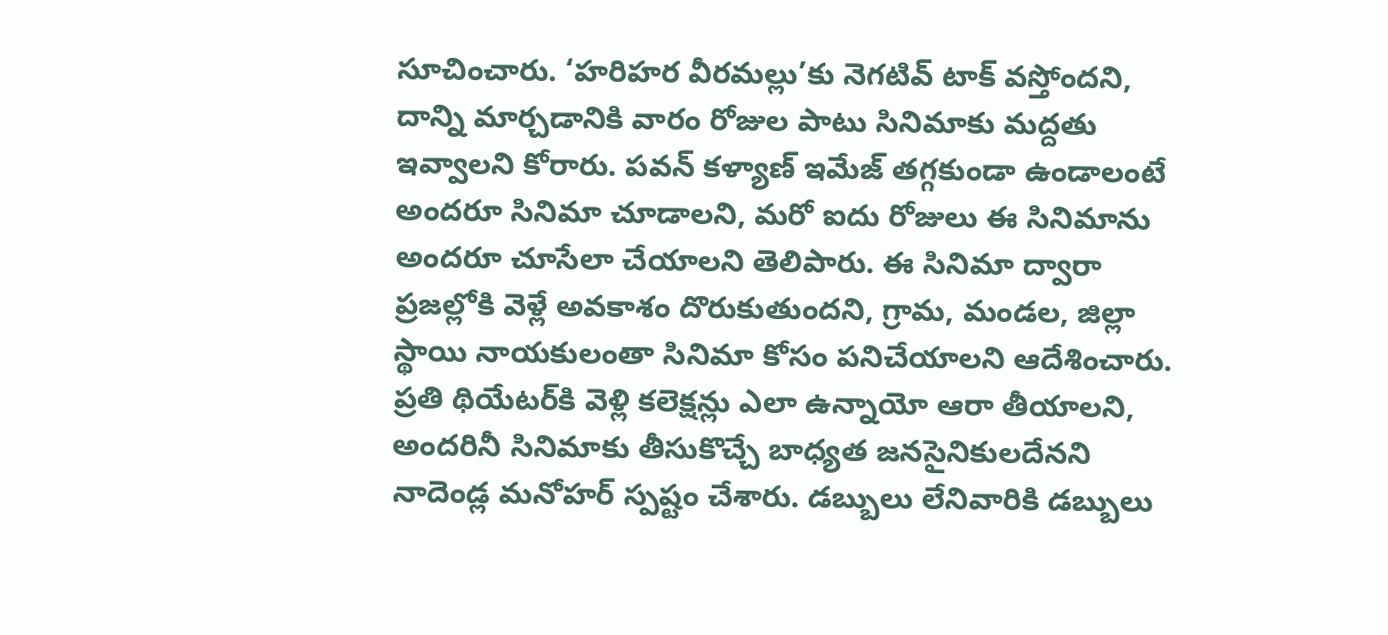సూచించారు. ‘హరిహర వీరమల్లు’కు నెగటివ్ టాక్ వస్తోందని, దాన్ని మార్చడానికి వారం రోజుల పాటు సినిమాకు మద్దతు ఇవ్వాలని కోరారు. పవన్ కళ్యాణ్ ఇమేజ్ తగ్గకుండా ఉండాలంటే అందరూ సినిమా చూడాలని, మరో ఐదు రోజులు ఈ సినిమాను అందరూ చూసేలా చేయాలని తెలిపారు. ఈ సినిమా ద్వారా ప్రజల్లోకి వెళ్లే అవకాశం దొరుకుతుందని, గ్రామ, మండల, జిల్లా స్థాయి నాయకులంతా సినిమా కోసం పనిచేయాలని ఆదేశించారు. ప్రతి థియేటర్‌కి వెళ్లి కలెక్షన్లు ఎలా ఉన్నాయో ఆరా తీయాలని, అందరినీ సినిమాకు తీసుకొచ్చే బాధ్యత జనసైనికులదేనని నాదెండ్ల మనోహర్ స్పష్టం చేశారు. డబ్బులు లేనివారికి డబ్బులు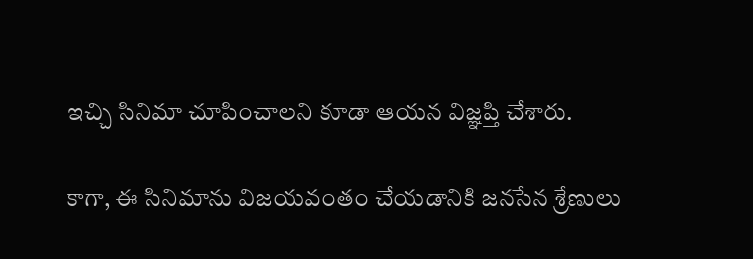ఇచ్చి సినిమా చూపించాలని కూడా ఆయన విజ్ఞప్తి చేశారు.

కాగా, ఈ సినిమాను విజయవంతం చేయడానికి జనసేన శ్రేణులు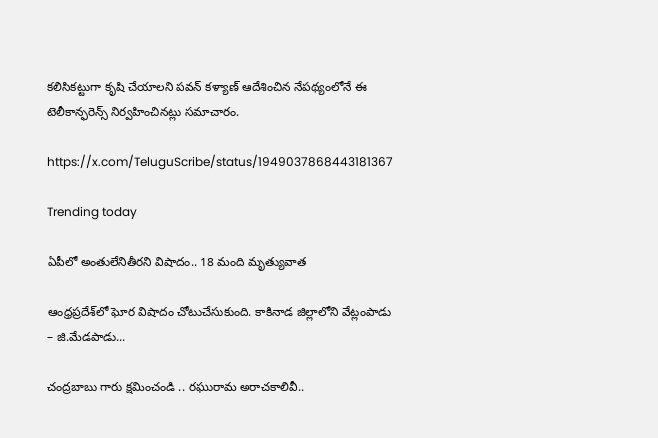కలిసికట్టుగా కృషి చేయాలని పవన్ కళ్యాణ్ ఆదేశించిన నేపథ్యంలోనే ఈ టెలీకాన్ఫరెన్స్ నిర్వహించినట్లు సమాచారం.

https://x.com/TeluguScribe/status/1949037868443181367

Trending today

ఏపీలో అంతులేనితీరని విషాదం.. 18 మంది మృత్యువాత

ఆంధ్రప్రదేశ్‌లో ఘోర విషాదం చోటుచేసుకుంది. కాకినాడ జిల్లాలోని వేట్లంపాడు – జి.మేడపాడు...

చంద్రబాబు గారు క్షమించండి .. రఘురామ అరాచకాలివీ..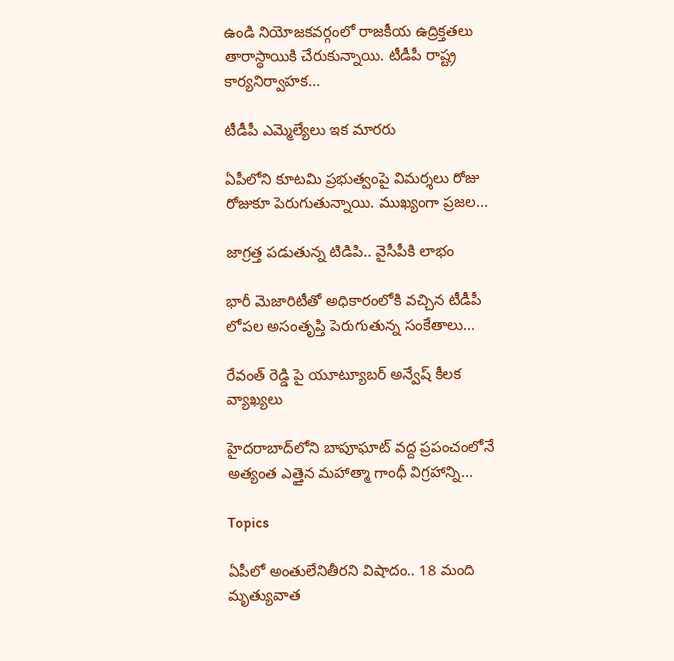ఉండి నియోజకవర్గంలో రాజకీయ ఉద్రిక్తతలు తారాస్థాయికి చేరుకున్నాయి. టీడీపీ రాష్ట్ర కార్యనిర్వాహక...

టీడీపీ ఎమ్మెల్యేలు ఇక మారరు

ఏపీలోని కూటమి ప్రభుత్వంపై విమర్శలు రోజు రోజుకూ పెరుగుతున్నాయి. ముఖ్యంగా ప్రజల...

జాగ్రత్త పడుతున్న టిడిపి.. వైసీపీకి లాభం

భారీ మెజారిటీతో అధికారంలోకి వచ్చిన టీడీపీ లోపల అసంతృప్తి పెరుగుతున్న సంకేతాలు...

రేవంత్ రెడ్డి పై యూట్యూబర్ అన్వేష్ కీలక వ్యాఖ్యలు

హైదరాబాద్‌లోని బాపూఘాట్ వద్ద ప్రపంచంలోనే అత్యంత ఎత్తైన మహాత్మా గాంధీ విగ్రహాన్ని...

Topics

ఏపీలో అంతులేనితీరని విషాదం.. 18 మంది మృత్యువాత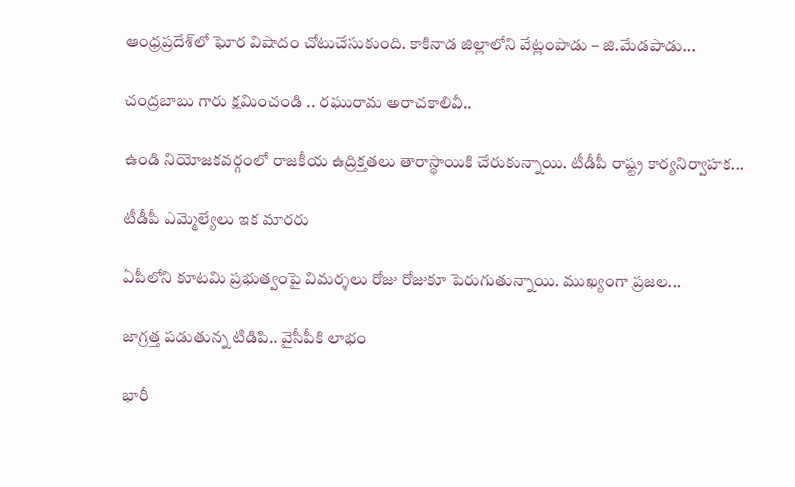ఆంధ్రప్రదేశ్‌లో ఘోర విషాదం చోటుచేసుకుంది. కాకినాడ జిల్లాలోని వేట్లంపాడు – జి.మేడపాడు...

చంద్రబాబు గారు క్షమించండి .. రఘురామ అరాచకాలివీ..

ఉండి నియోజకవర్గంలో రాజకీయ ఉద్రిక్తతలు తారాస్థాయికి చేరుకున్నాయి. టీడీపీ రాష్ట్ర కార్యనిర్వాహక...

టీడీపీ ఎమ్మెల్యేలు ఇక మారరు

ఏపీలోని కూటమి ప్రభుత్వంపై విమర్శలు రోజు రోజుకూ పెరుగుతున్నాయి. ముఖ్యంగా ప్రజల...

జాగ్రత్త పడుతున్న టిడిపి.. వైసీపీకి లాభం

భారీ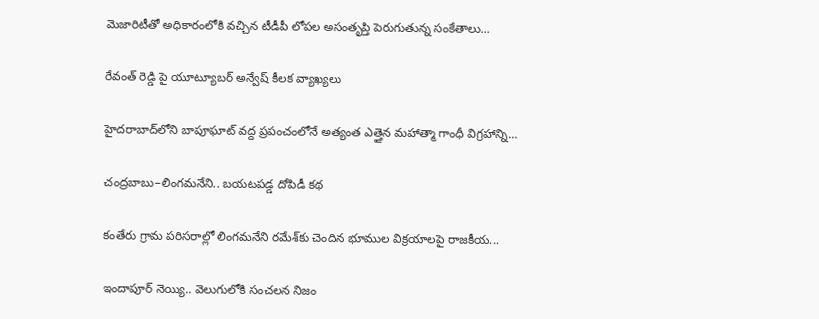మెజారిటీతో అధికారంలోకి వచ్చిన టీడీపీ లోపల అసంతృప్తి పెరుగుతున్న సంకేతాలు...

రేవంత్ రెడ్డి పై యూట్యూబర్ అన్వేష్ కీలక వ్యాఖ్యలు

హైదరాబాద్‌లోని బాపూఘాట్ వద్ద ప్రపంచంలోనే అత్యంత ఎత్తైన మహాత్మా గాంధీ విగ్రహాన్ని...

చంద్రబాబు–లింగమనేని.. బయటపడ్డ దోపిడీ కథ

కంతేరు గ్రామ పరిసరాల్లో లింగమనేని రమేశ్‌కు చెందిన భూముల విక్రయాలపై రాజకీయ...

ఇందాపూర్ నెయ్యి.. వెలుగులోకి సంచలన నిజం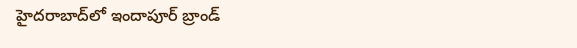హైదరాబాద్‌లో ఇందాపూర్ బ్రాండ్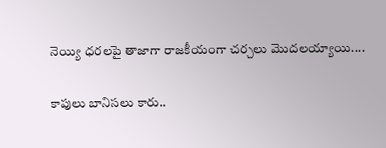నెయ్యి ధరలపై తాజాగా రాజకీయంగా చర్చలు మొదలయ్యాయి....

కాపులు బానిసలు కారు..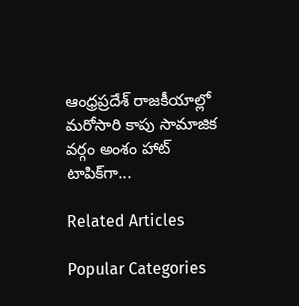ఆంధ్రప్రదేశ్ రాజకీయాల్లో మరోసారి కాపు సామాజిక వర్గం అంశం హాట్ టాపిక్‌గా...

Related Articles

Popular Categories